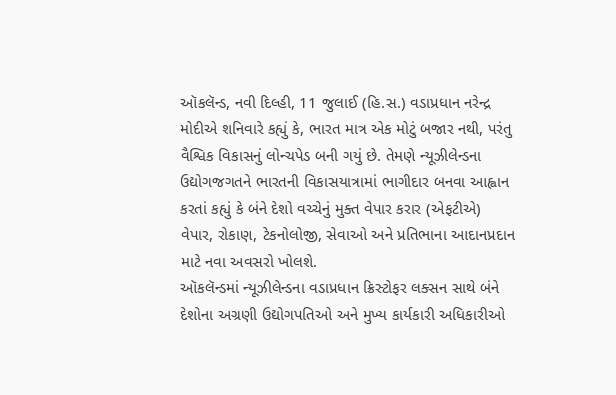ઑકલૅન્ડ, નવી દિલ્હી, 11 જુલાઈ (હિ.સ.) વડાપ્રધાન નરેન્દ્ર મોદીએ શનિવારે કહ્યું કે, ભારત માત્ર એક મોટું બજાર નથી, પરંતુ વૈશ્વિક વિકાસનું લોન્ચપેડ બની ગયું છે. તેમણે ન્યૂઝીલેન્ડના ઉદ્યોગજગતને ભારતની વિકાસયાત્રામાં ભાગીદાર બનવા આહ્વાન કરતાં કહ્યું કે બંને દેશો વચ્ચેનું મુક્ત વેપાર કરાર (એફટીએ) વેપાર, રોકાણ, ટેકનોલોજી, સેવાઓ અને પ્રતિભાના આદાનપ્રદાન માટે નવા અવસરો ખોલશે.
ઑકલૅન્ડમાં ન્યૂઝીલેન્ડના વડાપ્રધાન ક્રિસ્ટોફર લક્સન સાથે બંને દેશોના અગ્રણી ઉદ્યોગપતિઓ અને મુખ્ય કાર્યકારી અધિકારીઓ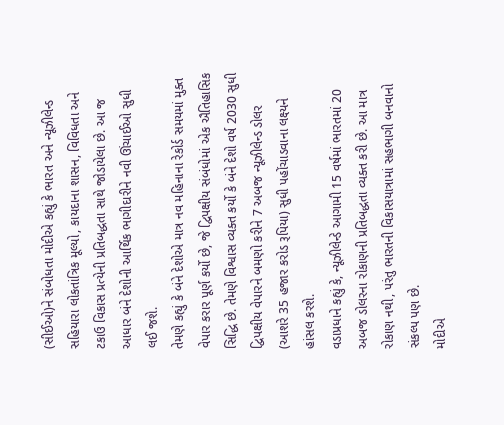(સીઈઓ)ને સંબોધતા મોદીએ કહ્યું કે ભારત અને ન્યૂઝીલેન્ડ સહિયારા લોકતાંત્રિક મૂલ્યો, કાયદાના શાસન, વિવિધતા અને ટકાઉ વિકાસ પ્રત્યેની પ્રતિબદ્ધતા સાથે જોડાયેલા છે. આ જ આધાર બંને દેશોની આર્થિક ભાગીદારીને નવી ઊંચાઈઓ સુધી લઈ જશે.
તેમણે કહ્યું કે બંને દેશોએ માત્ર નવ મહિનાના રેકોર્ડ સમયમાં મુક્ત વેપાર કરાર પૂર્ણ કર્યો છે, જે દ્વિપક્ષીય સંબંધોમાં એક ઐતિહાસિક સિદ્ધિ છે. તેમણે વિશ્વાસ વ્યક્ત કર્યો કે બંને દેશો વર્ષ 2030 સુધી દ્વિપક્ષીય વેપારને બમણો કરીને 7 અબજ ન્યૂઝીલેન્ડ ડોલર (આશરે 35 હજાર કરોડ રૂપિયા) સુધી પહોંચાડવાના લક્ષ્યને હાંસલ કરશે.
વડાપ્રધાને કહ્યું કે, ન્યૂઝીલેન્ડે આગામી 15 વર્ષમાં ભારતમાં 20 અબજ ડોલરના રોકાણની પ્રતિબદ્ધતા વ્યક્ત કરી છે. આ માત્ર રોકાણ નથી, પરંતુ ભારતની વિકાસયાત્રામાં સહભાગી બનવાનો સંકલ્પ પણ છે.
મોદીએ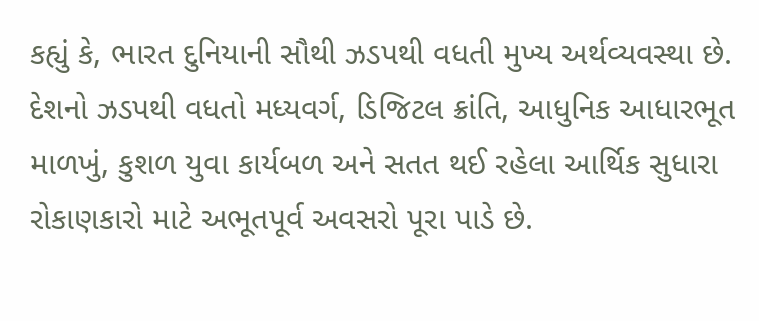કહ્યું કે, ભારત દુનિયાની સૌથી ઝડપથી વધતી મુખ્ય અર્થવ્યવસ્થા છે. દેશનો ઝડપથી વધતો મધ્યવર્ગ, ડિજિટલ ક્રાંતિ, આધુનિક આધારભૂત માળખું, કુશળ યુવા કાર્યબળ અને સતત થઈ રહેલા આર્થિક સુધારા રોકાણકારો માટે અભૂતપૂર્વ અવસરો પૂરા પાડે છે.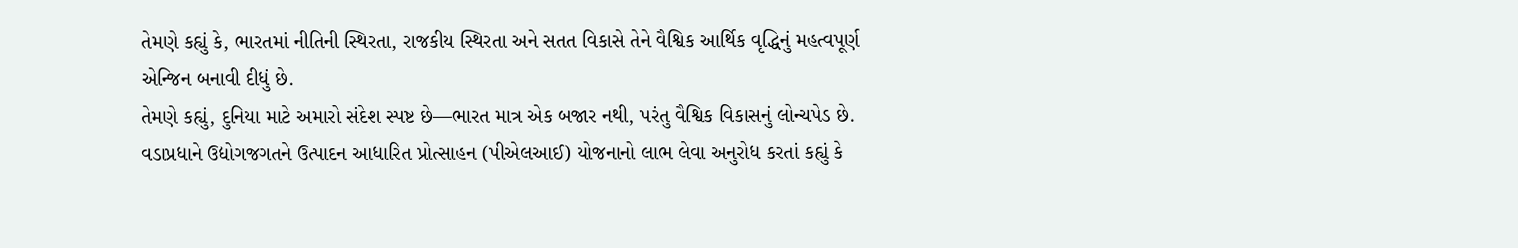તેમણે કહ્યું કે, ભારતમાં નીતિની સ્થિરતા, રાજકીય સ્થિરતા અને સતત વિકાસે તેને વૈશ્વિક આર્થિક વૃદ્ધિનું મહત્વપૂર્ણ એન્જિન બનાવી દીધું છે.
તેમણે કહ્યું, દુનિયા માટે અમારો સંદેશ સ્પષ્ટ છે—ભારત માત્ર એક બજાર નથી, પરંતુ વૈશ્વિક વિકાસનું લોન્ચપેડ છે.
વડાપ્રધાને ઉદ્યોગજગતને ઉત્પાદન આધારિત પ્રોત્સાહન (પીએલઆઈ) યોજનાનો લાભ લેવા અનુરોધ કરતાં કહ્યું કે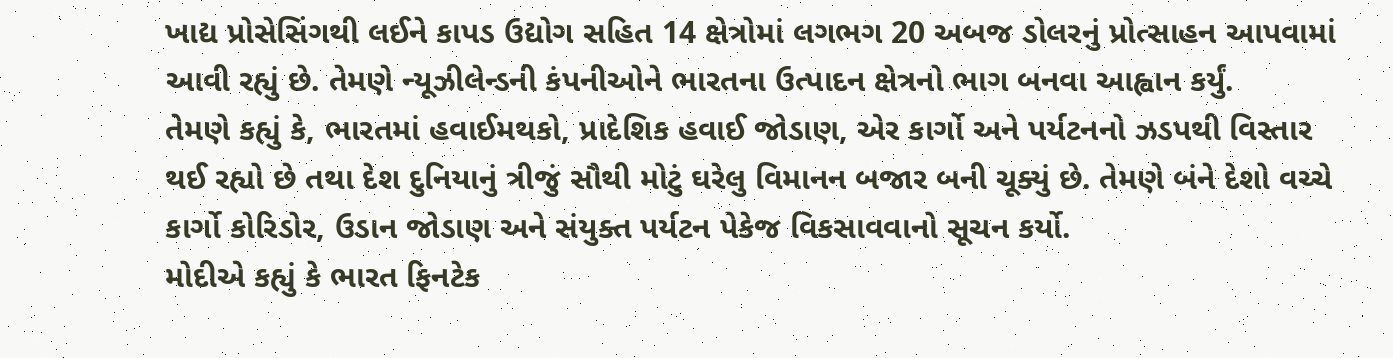ખાદ્ય પ્રોસેસિંગથી લઈને કાપડ ઉદ્યોગ સહિત 14 ક્ષેત્રોમાં લગભગ 20 અબજ ડોલરનું પ્રોત્સાહન આપવામાં આવી રહ્યું છે. તેમણે ન્યૂઝીલેન્ડની કંપનીઓને ભારતના ઉત્પાદન ક્ષેત્રનો ભાગ બનવા આહ્વાન કર્યું.
તેમણે કહ્યું કે, ભારતમાં હવાઈમથકો, પ્રાદેશિક હવાઈ જોડાણ, એર કાર્ગો અને પર્યટનનો ઝડપથી વિસ્તાર થઈ રહ્યો છે તથા દેશ દુનિયાનું ત્રીજું સૌથી મોટું ઘરેલુ વિમાનન બજાર બની ચૂક્યું છે. તેમણે બંને દેશો વચ્ચે કાર્ગો કોરિડોર, ઉડાન જોડાણ અને સંયુક્ત પર્યટન પેકેજ વિકસાવવાનો સૂચન કર્યો.
મોદીએ કહ્યું કે ભારત ફિનટેક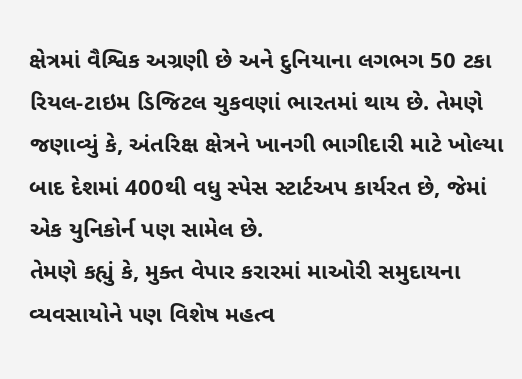ક્ષેત્રમાં વૈશ્વિક અગ્રણી છે અને દુનિયાના લગભગ 50 ટકા રિયલ-ટાઇમ ડિજિટલ ચુકવણાં ભારતમાં થાય છે. તેમણે જણાવ્યું કે, અંતરિક્ષ ક્ષેત્રને ખાનગી ભાગીદારી માટે ખોલ્યા બાદ દેશમાં 400થી વધુ સ્પેસ સ્ટાર્ટઅપ કાર્યરત છે, જેમાં એક યુનિકોર્ન પણ સામેલ છે.
તેમણે કહ્યું કે, મુક્ત વેપાર કરારમાં માઓરી સમુદાયના વ્યવસાયોને પણ વિશેષ મહત્વ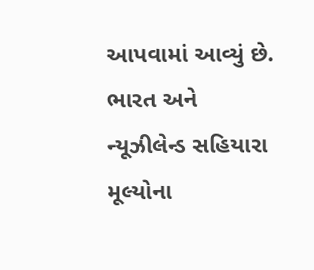આપવામાં આવ્યું છે. ભારત અને ન્યૂઝીલેન્ડ સહિયારા મૂલ્યોના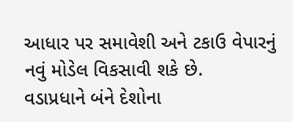આધાર પર સમાવેશી અને ટકાઉ વેપારનું નવું મોડેલ વિકસાવી શકે છે.
વડાપ્રધાને બંને દેશોના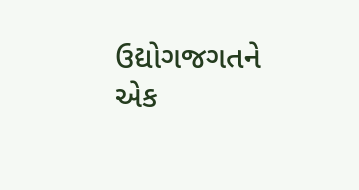ઉદ્યોગજગતને એક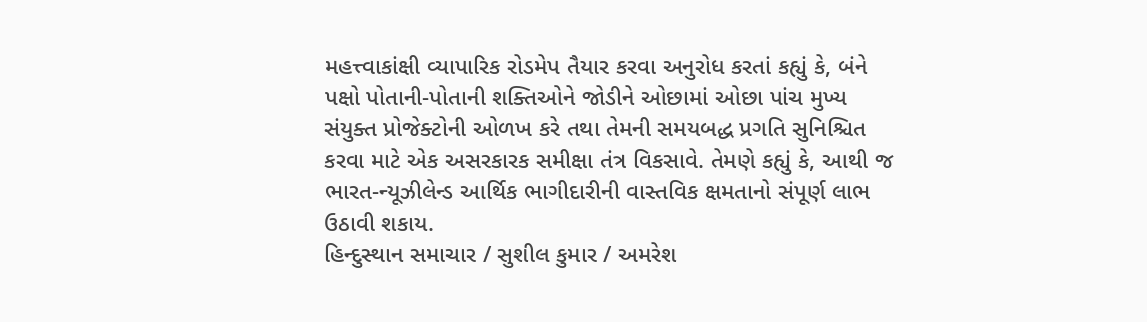મહત્ત્વાકાંક્ષી વ્યાપારિક રોડમેપ તૈયાર કરવા અનુરોધ કરતાં કહ્યું કે, બંને પક્ષો પોતાની-પોતાની શક્તિઓને જોડીને ઓછામાં ઓછા પાંચ મુખ્ય સંયુક્ત પ્રોજેક્ટોની ઓળખ કરે તથા તેમની સમયબદ્ધ પ્રગતિ સુનિશ્ચિત કરવા માટે એક અસરકારક સમીક્ષા તંત્ર વિકસાવે. તેમણે કહ્યું કે, આથી જ ભારત-ન્યૂઝીલેન્ડ આર્થિક ભાગીદારીની વાસ્તવિક ક્ષમતાનો સંપૂર્ણ લાભ ઉઠાવી શકાય.
હિન્દુસ્થાન સમાચાર / સુશીલ કુમાર / અમરેશ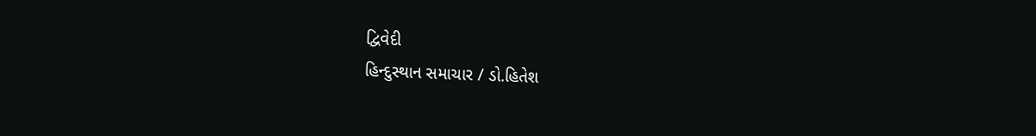દ્વિવેદી
હિન્દુસ્થાન સમાચાર / ડો.હિતેશ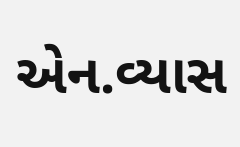એન.વ્યાસ